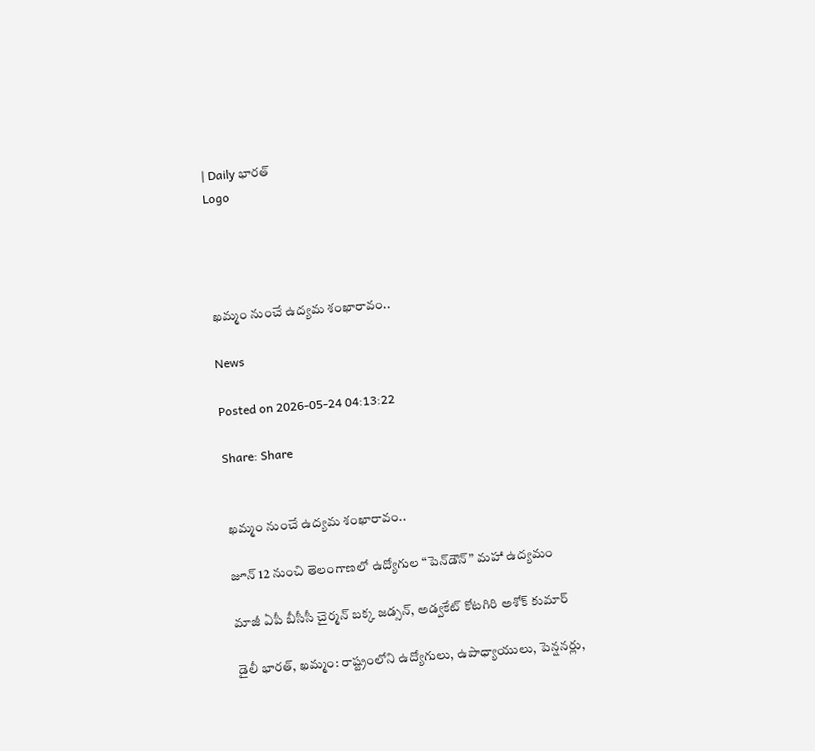| Daily భారత్
Logo




ఖమ్మం నుంచే ఉద్యమ శంఖారావం..

News

Posted on 2026-05-24 04:13:22

Share: Share


ఖమ్మం నుంచే ఉద్యమ శంఖారావం..

జూన్ 12 నుంచి తెలంగాణలో ఉద్యోగుల “పెన్‌డౌన్” మహా ఉద్యమం

మాజీ ఏపీ బీసీసీ చైర్మన్ బక్క జడ్సన్, అడ్వకేట్ కోటగిరి అశోక్ కుమార్

డైలీ భారత్, ఖమ్మం: రాష్ట్రంలోని ఉద్యోగులు, ఉపాధ్యాయులు, పెన్షనర్లు,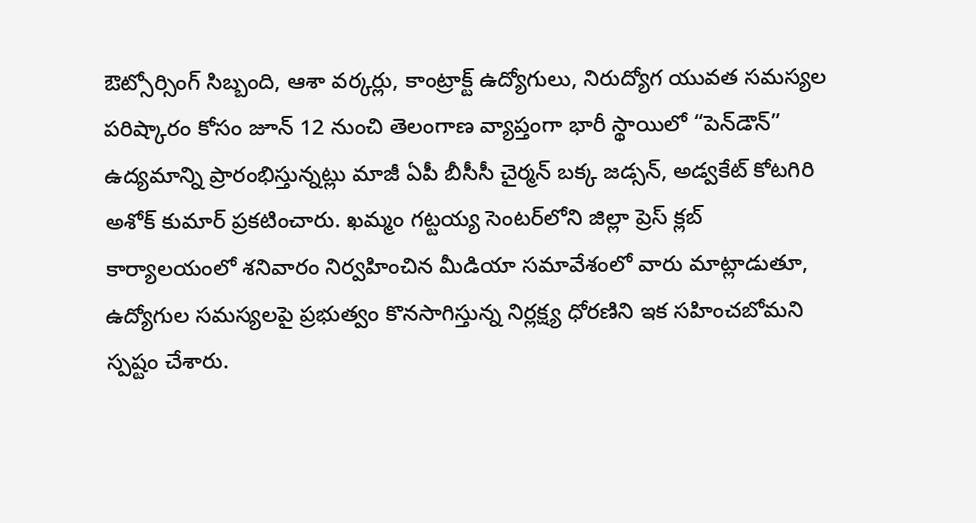ఔట్సోర్సింగ్ సిబ్బంది, ఆశా వర్కర్లు, కాంట్రాక్ట్ ఉద్యోగులు, నిరుద్యోగ యువత సమస్యల పరిష్కారం కోసం జూన్ 12 నుంచి తెలంగాణ వ్యాప్తంగా భారీ స్థాయిలో “పెన్‌డౌన్” ఉద్యమాన్ని ప్రారంభిస్తున్నట్లు మాజీ ఏపీ బీసీసీ చైర్మన్ బక్క జడ్సన్, అడ్వకేట్ కోటగిరి అశోక్ కుమార్ ప్రకటించారు. ఖమ్మం గట్టయ్య సెంటర్‌లోని జిల్లా ప్రెస్ క్లబ్ కార్యాలయంలో శనివారం నిర్వహించిన మీడియా సమావేశంలో వారు మాట్లాడుతూ, ఉద్యోగుల సమస్యలపై ప్రభుత్వం కొనసాగిస్తున్న నిర్లక్ష్య ధోరణిని ఇక సహించబోమని స్పష్టం చేశారు.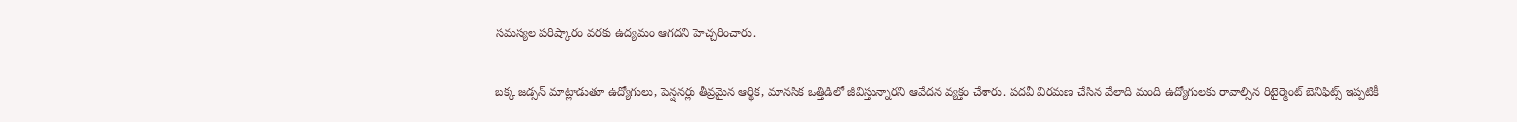సమస్యల పరిష్కారం వరకు ఉద్యమం ఆగదని హెచ్చరించారు.

బక్క జడ్సన్ మాట్లాడుతూ ఉద్యోగులు, పెన్షనర్లు తీవ్రమైన ఆర్థిక, మానసిక ఒత్తిడిలో జీవిస్తున్నారని ఆవేదన వ్యక్తం చేశారు. పదవీ విరమణ చేసిన వేలాది మంది ఉద్యోగులకు రావాల్సిన రిటైర్మెంట్ బెనిఫిట్స్ ఇప్పటికీ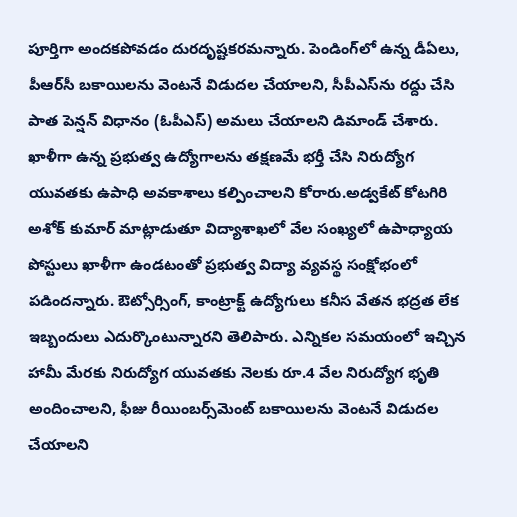పూర్తిగా అందకపోవడం దురదృష్టకరమన్నారు. పెండింగ్‌లో ఉన్న డీఏలు, పీఆర్‌సీ బకాయిలను వెంటనే విడుదల చేయాలని, సీపీఎస్‌ను రద్దు చేసి పాత పెన్షన్ విధానం (ఓపీఎస్) అమలు చేయాలని డిమాండ్ చేశారు. ఖాళీగా ఉన్న ప్రభుత్వ ఉద్యోగాలను తక్షణమే భర్తీ చేసి నిరుద్యోగ యువతకు ఉపాధి అవకాశాలు కల్పించాలని కోరారు.అడ్వకేట్ కోటగిరి అశోక్ కుమార్ మాట్లాడుతూ విద్యాశాఖలో వేల సంఖ్యలో ఉపాధ్యాయ పోస్టులు ఖాళీగా ఉండటంతో ప్రభుత్వ విద్యా వ్యవస్థ సంక్షోభంలో పడిందన్నారు. ఔట్సోర్సింగ్, కాంట్రాక్ట్ ఉద్యోగులు కనీస వేతన భద్రత లేక ఇబ్బందులు ఎదుర్కొంటున్నారని తెలిపారు. ఎన్నికల సమయంలో ఇచ్చిన హామీ మేరకు నిరుద్యోగ యువతకు నెలకు రూ.4 వేల నిరుద్యోగ భృతి అందించాలని, ఫీజు రీయింబర్స్‌మెంట్ బకాయిలను వెంటనే విడుదల చేయాలని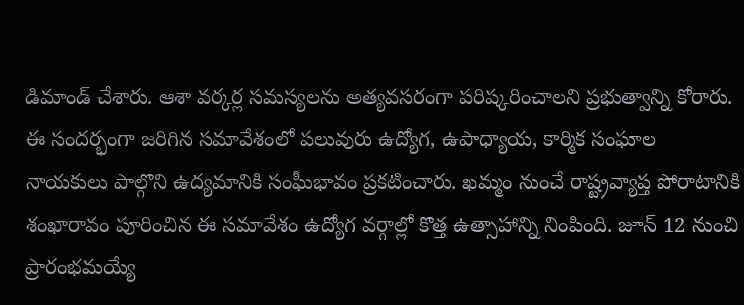డిమాండ్ చేశారు. ఆశా వర్కర్ల సమస్యలను అత్యవసరంగా పరిష్కరించాలని ప్రభుత్వాన్ని కోరారు. ఈ సందర్భంగా జరిగిన సమావేశంలో పలువురు ఉద్యోగ, ఉపాధ్యాయ, కార్మిక సంఘాల నాయకులు పాల్గొని ఉద్యమానికి సంఘీభావం ప్రకటించారు. ఖమ్మం నుంచే రాష్ట్రవ్యాప్త పోరాటానికి శంఖారావం పూరించిన ఈ సమావేశం ఉద్యోగ వర్గాల్లో కొత్త ఉత్సాహాన్ని నింపింది. జూన్ 12 నుంచి ప్రారంభమయ్యే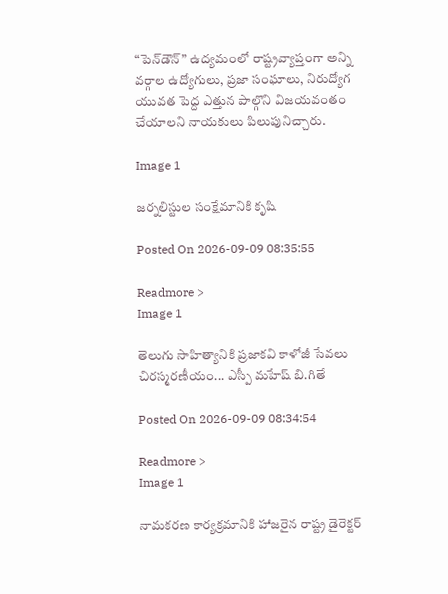“పెన్‌డౌన్” ఉద్యమంలో రాష్ట్రవ్యాప్తంగా అన్ని వర్గాల ఉద్యోగులు, ప్రజా సంఘాలు, నిరుద్యోగ యువత పెద్ద ఎత్తున పాల్గొని విజయవంతం చేయాలని నాయకులు పిలుపునిచ్చారు.

Image 1

జర్నలిస్టుల సంక్షేమానికి కృషి

Posted On 2026-09-09 08:35:55

Readmore >
Image 1

తెలుగు సాహిత్యానికి ప్రజాకవి కాళోజీ సేవలు చిరస్మరణీయం... ఎస్పీ మహేష్ బి.గితే

Posted On 2026-09-09 08:34:54

Readmore >
Image 1

నామకరణ కార్యక్రమానికి హాజరైన రాష్ట్ర డైరెక్టర్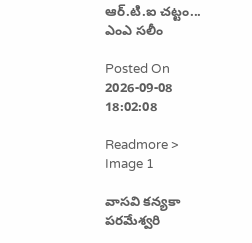ఆర్.టి.ఐ చట్టం... ఎంఎ సలీం

Posted On 2026-09-08 18:02:08

Readmore >
Image 1

వాసవి కన్యకా పరమేశ్వరి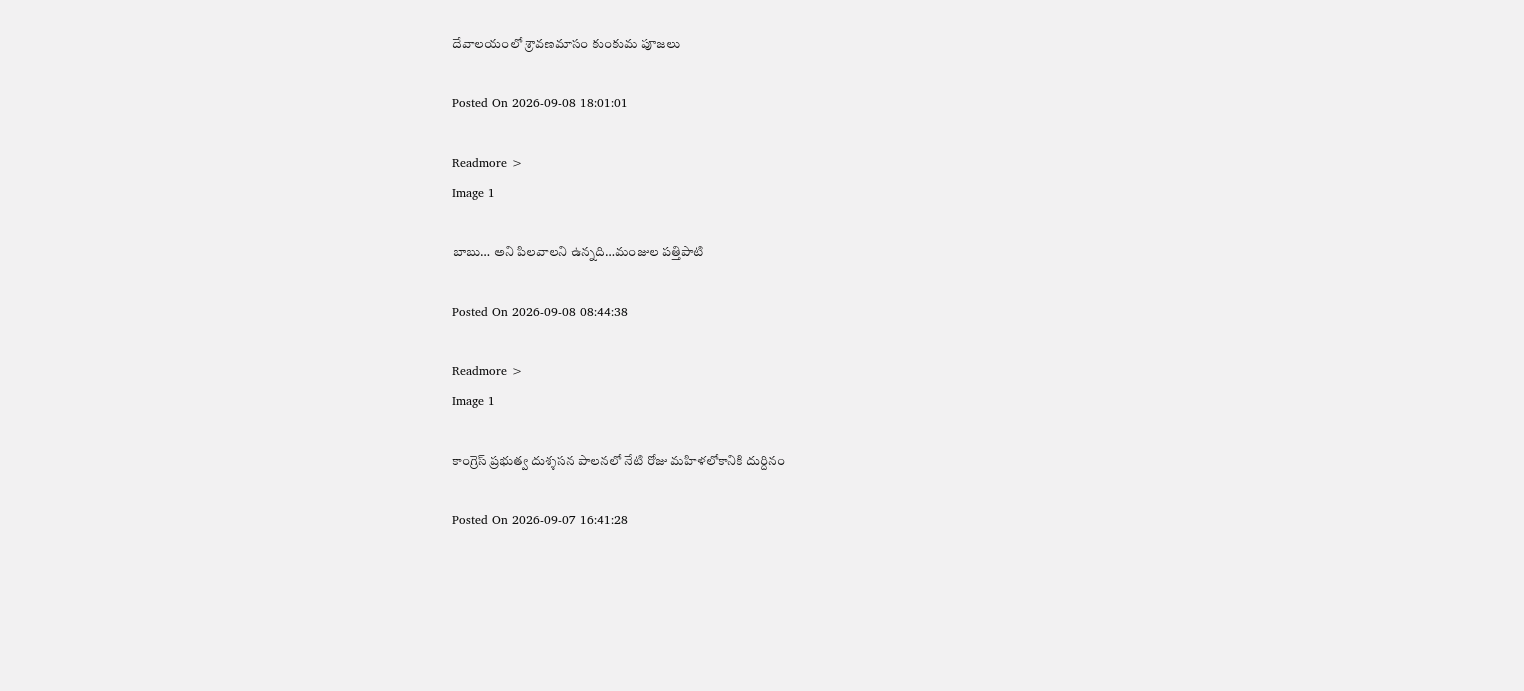దేవాలయంలో శ్రావణమాసం కుంకుమ పూజలు

Posted On 2026-09-08 18:01:01

Readmore >
Image 1

బాబు… అని పిలవాలని ఉన్నది…మంజుల పత్తిపాటి

Posted On 2026-09-08 08:44:38

Readmore >
Image 1

కాంగ్రెస్ ప్రభుత్వ దుశ్శసన పాలనలో నేటి రోజు మహిళలోకానికి దుర్దినం

Posted On 2026-09-07 16:41:28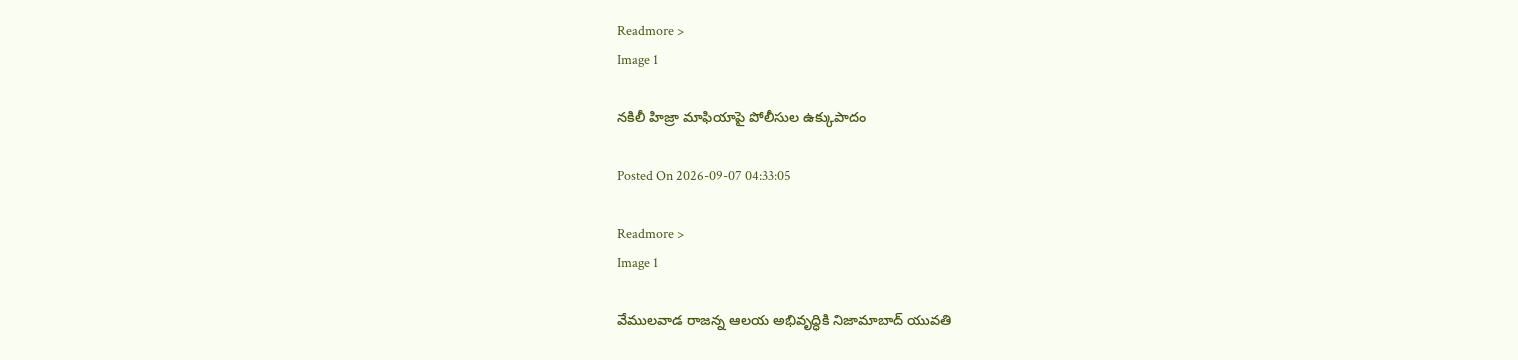Readmore >
Image 1

నకిలీ హిజ్రా మాఫియాపై పోలీసుల ఉక్కుపాదం

Posted On 2026-09-07 04:33:05

Readmore >
Image 1

వేములవాడ రాజన్న ఆలయ అభివృద్ధికి నిజామాబాద్ యువతి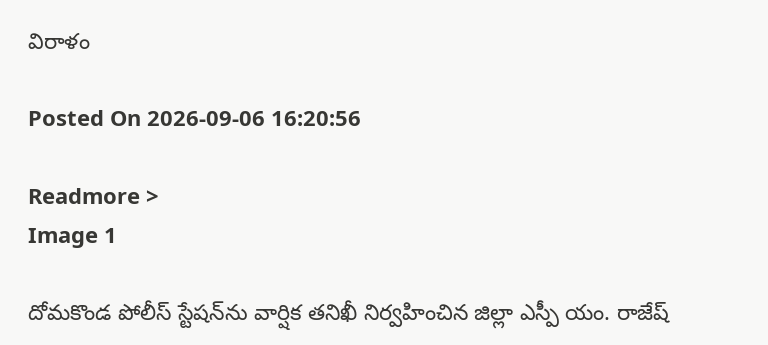విరాళం

Posted On 2026-09-06 16:20:56

Readmore >
Image 1

దోమకొండ పోలీస్ స్టేషన్‌ను వార్షిక తనిఖీ నిర్వహించిన జిల్లా ఎస్పీ యం. రాజేష్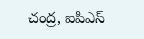చంద్ర, ఐపిఎస్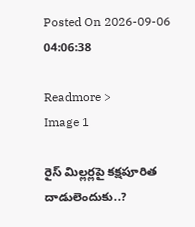Posted On 2026-09-06 04:06:38

Readmore >
Image 1

రైస్ మిల్లర్లపై కక్షపూరిత దాడులెందుకు..?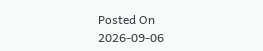Posted On 2026-09-06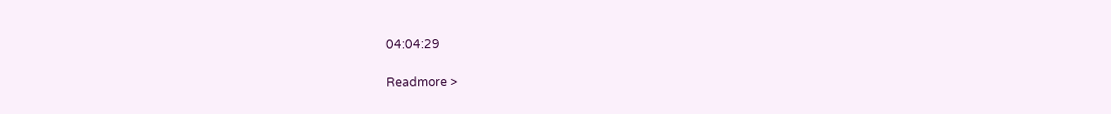04:04:29

Readmore >